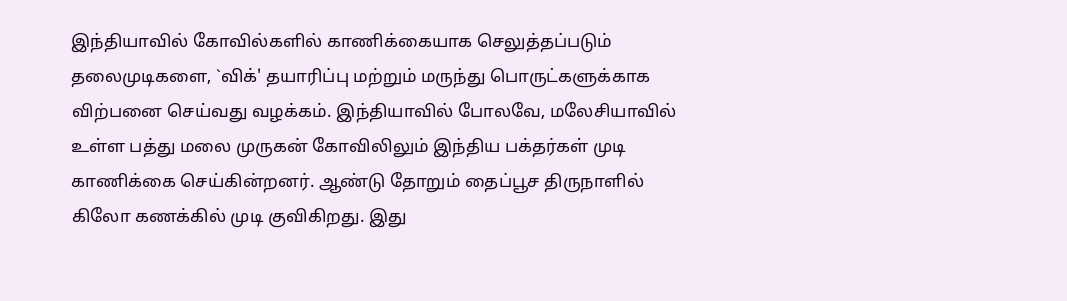இந்தியாவில் கோவில்களில் காணிக்கையாக செலுத்தப்படும் தலைமுடிகளை, `விக்' தயாரிப்பு மற்றும் மருந்து பொருட்களுக்காக விற்பனை செய்வது வழக்கம். இந்தியாவில் போலவே, மலேசியாவில் உள்ள பத்து மலை முருகன் கோவிலிலும் இந்திய பக்தர்கள் முடி காணிக்கை செய்கின்றனர். ஆண்டு தோறும் தைப்பூச திருநாளில் கிலோ கணக்கில் முடி குவிகிறது. இது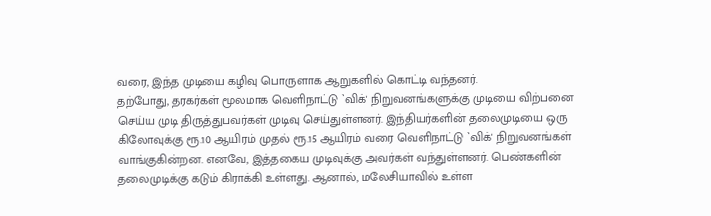வரை, இந்த முடியை கழிவு பொருளாக ஆறுகளில் கொட்டி வந்தனர்.
தற்போது, தரகர்கள் மூலமாக வெளிநாட்டு `விக்' நிறுவனங்களுக்கு முடியை விற்பனை செய்ய முடி திருத்துபவர்கள் முடிவு செய்துள்ளனர். இந்தியர்களின் தலைமுடியை ஒரு கிலோவுக்கு ரூ.10 ஆயிரம் முதல் ரூ.15 ஆயிரம் வரை வெளிநாட்டு `விக்' நிறுவனங்கள் வாங்குகின்றன. எனவே, இத்தகைய முடிவுக்கு அவர்கள் வந்துள்ளனர். பெண்களின் தலைமுடிக்கு கடும் கிராக்கி உள்ளது. ஆனால், மலேசியாவில் உள்ள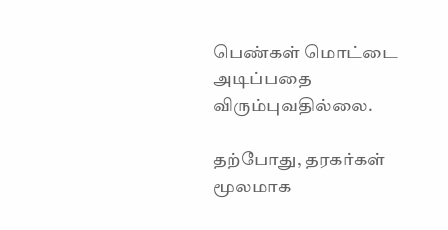பெண்கள் மொட்டை அடிப்பதை விரும்புவதில்லை.

தற்போது, தரகர்கள் மூலமாக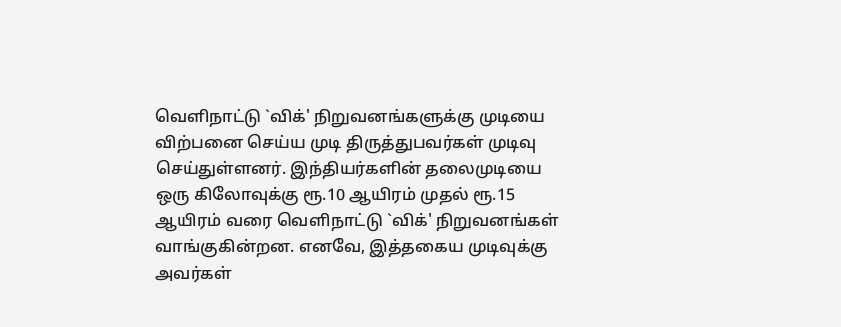வெளிநாட்டு `விக்' நிறுவனங்களுக்கு முடியை விற்பனை செய்ய முடி திருத்துபவர்கள் முடிவு செய்துள்ளனர். இந்தியர்களின் தலைமுடியை ஒரு கிலோவுக்கு ரூ.10 ஆயிரம் முதல் ரூ.15 ஆயிரம் வரை வெளிநாட்டு `விக்' நிறுவனங்கள் வாங்குகின்றன. எனவே, இத்தகைய முடிவுக்கு அவர்கள்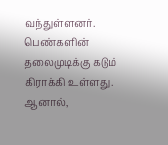வந்துள்ளனர். பெண்களின் தலைமுடிக்கு கடும் கிராக்கி உள்ளது. ஆனால்,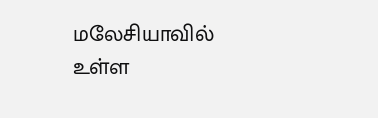மலேசியாவில் உள்ள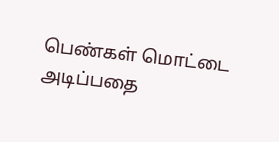பெண்கள் மொட்டை அடிப்பதை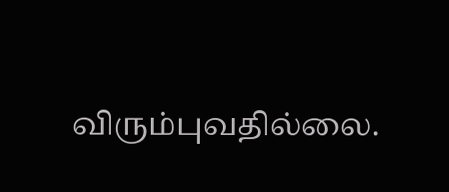விரும்புவதில்லை.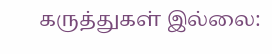கருத்துகள் இல்லை: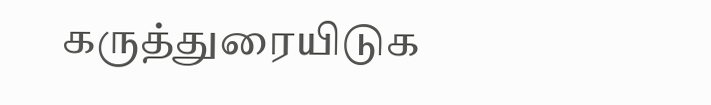கருத்துரையிடுக